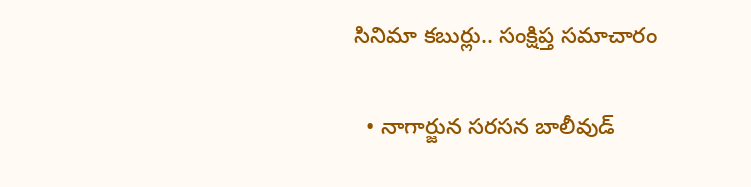సినిమా కబుర్లు.. సంక్షిప్త సమాచారం

  • నాగార్జున సరసన బాలీవుడ్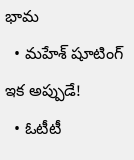భామ
  • మహేశ్ షూటింగ్ ఇక అప్పుడే!
  • ఓటీటీ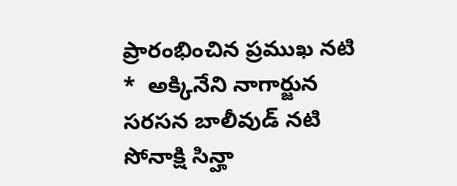ప్రారంభించిన ప్రముఖ నటి
*  అక్కినేని నాగార్జున సరసన బాలీవుడ్ నటి సోనాక్షి సిన్హా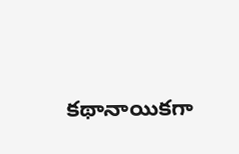కథానాయికగా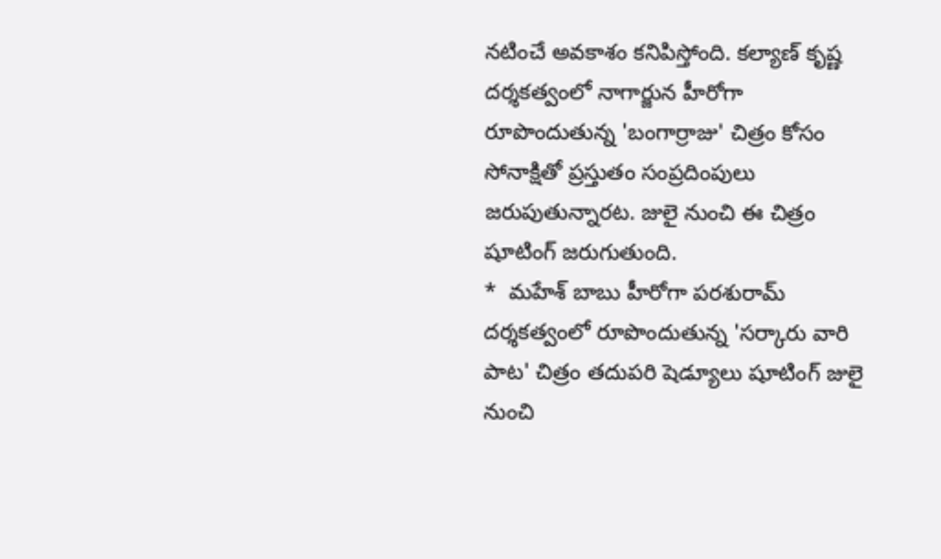నటించే అవకాశం కనిపిస్తోంది. కల్యాణ్ కృష్ణ దర్శకత్వంలో నాగార్జున హీరోగా రూపొందుతున్న 'బంగార్రాజు' చిత్రం కోసం సోనాక్షితో ప్రస్తుతం సంప్రదింపులు జరుపుతున్నారట. జులై నుంచి ఈ చిత్రం షూటింగ్ జరుగుతుంది.
*  మహేశ్ బాబు హీరోగా పరశురామ్ దర్శకత్వంలో రూపొందుతున్న 'సర్కారు వారి పాట' చిత్రం తదుపరి షెడ్యూలు షూటింగ్ జులై నుంచి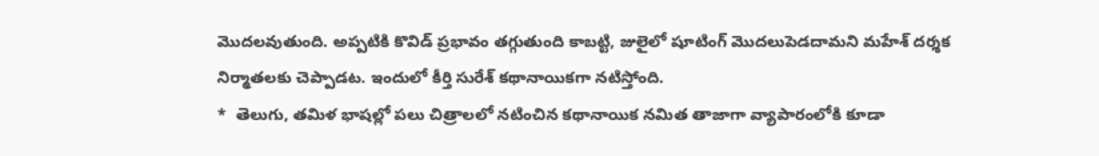మొదలవుతుంది. అప్పటికి కొవిడ్ ప్రభావం తగ్గుతుంది కాబట్టి, జులైలో షూటింగ్ మొదలుపెడదామని మహేశ్ దర్శక నిర్మాతలకు చెప్పాడట. ఇందులో కీర్తి సురేశ్ కథానాయికగా నటిస్తోంది.
*  తెలుగు, తమిళ భాషల్లో పలు చిత్రాలలో నటించిన కథానాయిక నమిత తాజాగా వ్యాపారంలోకి కూడా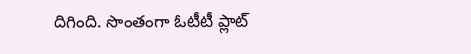దిగింది. సొంతంగా ఓటీటీ ప్లాట్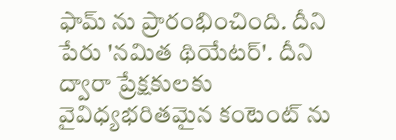ఫామ్ ను ప్రారంభించింది. దీని పేరు 'నమిత థియేటర్'. దీని ద్వారా ప్రేక్షకులకు వైవిధ్యభరితమైన కంటెంట్ ను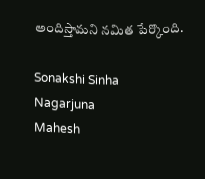అందిస్తామని నమిత పేర్కొంది.

Sonakshi Sinha
Nagarjuna
Mahesh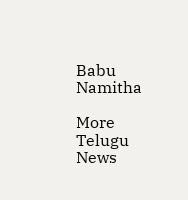Babu
Namitha

More Telugu News